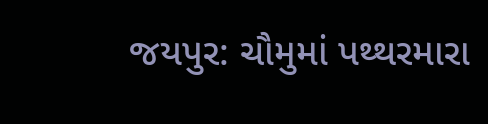જયપુર: ચૌમુમાં પથ્થરમારા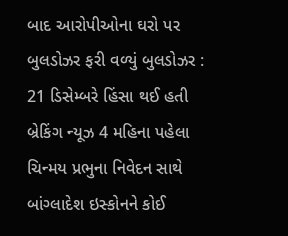બાદ આરોપીઓના ઘરો પર બુલડોઝર ફરી વળ્યું બુલડોઝર : 21 ડિસેમ્બરે હિંસા થઈ હતી બ્રેકિંગ ન્યૂઝ 4 મહિના પહેલા
ચિન્મય પ્રભુના નિવેદન સાથે બાંગ્લાદેશ ઇસ્કોનને કોઈ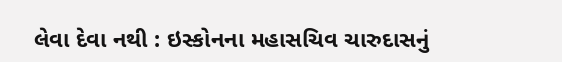લેવા દેવા નથી : ઇસ્કોનના મહાસચિવ ચારુદાસનું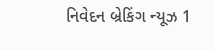નિવેદન બ્રેકિંગ ન્યૂઝ 1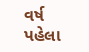વર્ષ પહેલા